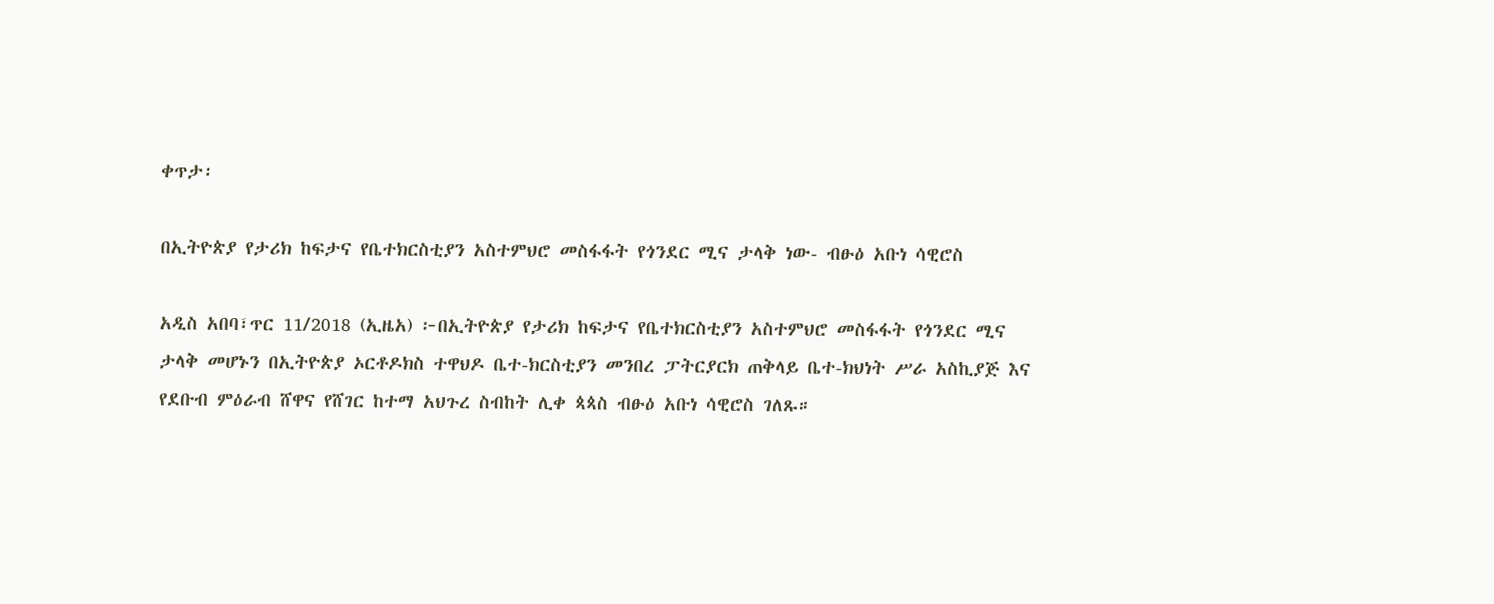ቀጥታ፡

በኢትዮጵያ የታሪክ ከፍታና የቤተክርስቲያን አስተምህሮ መስፋፋት የጎንደር ሚና ታላቅ ነው- ብፁዕ አቡነ ሳዊሮስ

አዲስ አበባ፣ጥር 11/2018 (ኢዜአ) ፦በኢትዮጵያ የታሪክ ከፍታና የቤተክርስቲያን አስተምህሮ መስፋፋት የጎንደር ሚና ታላቅ መሆኑን በኢትዮጵያ ኦርቶዶክስ ተዋህዶ ቤተ-ክርስቲያን መንበረ ፓትርያርክ ጠቅላይ ቤተ-ክህነት ሥራ አስኪያጅ እና የደቡብ ምዕራብ ሸዋና የሸገር ከተማ አህጉረ ስብከት ሊቀ ጳጳስ ብፁዕ አቡነ ሳዊሮስ ገለጹ።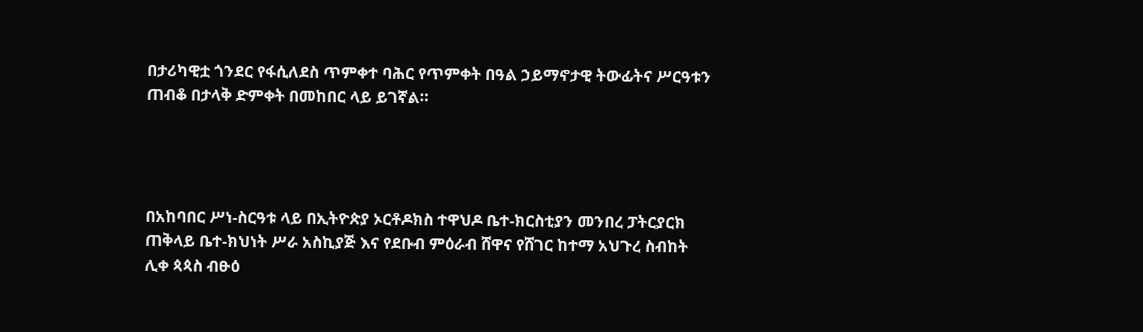በታሪካዊቷ ጎንደር የፋሲለደስ ጥምቀተ ባሕር የጥምቀት በዓል ኃይማኖታዊ ትውፊትና ሥርዓቱን ጠብቆ በታላቅ ድምቀት በመከበር ላይ ይገኛል።




በአከባበር ሥነ-ስርዓቱ ላይ በኢትዮጵያ ኦርቶዶክስ ተዋህዶ ቤተ-ክርስቲያን መንበረ ፓትርያርክ ጠቅላይ ቤተ-ክህነት ሥራ አስኪያጅ እና የደቡብ ምዕራብ ሸዋና የሸገር ከተማ አህጉረ ስብከት ሊቀ ጳጳስ ብፁዕ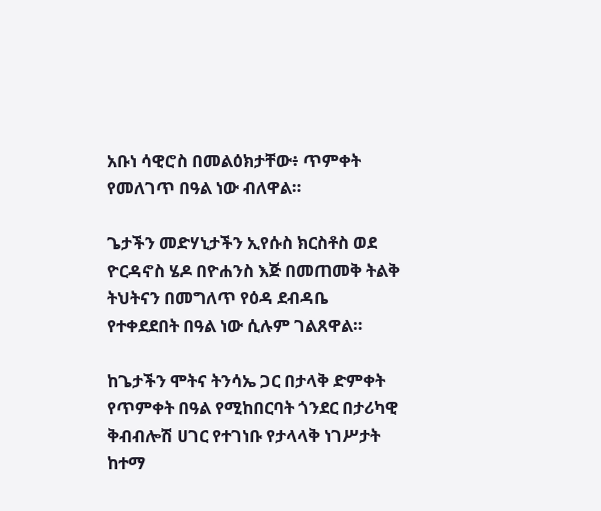አቡነ ሳዊሮስ በመልዕክታቸው፥ ጥምቀት የመለገጥ በዓል ነው ብለዋል።

ጌታችን መድሃኒታችን ኢየሱስ ክርስቶስ ወደ ዮርዳኖስ ሄዶ በዮሐንስ እጅ በመጠመቅ ትልቅ ትህትናን በመግለጥ የዕዳ ደብዳቤ የተቀደደበት በዓል ነው ሲሉም ገልጸዋል።

ከጌታችን ሞትና ትንሳኤ ጋር በታላቅ ድምቀት የጥምቀት በዓል የሚከበርባት ጎንደር በታሪካዊ ቅብብሎሽ ሀገር የተገነቡ የታላላቅ ነገሥታት ከተማ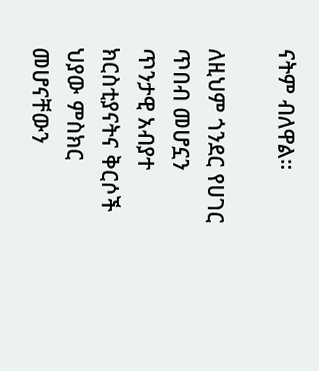ናትም ብለዋል።

ለዚህም ጎንደር የሀገር ጥበብ መሆኗን ጥንታዊ አብያተ ክርስቲያናትና ቅርሶች ህያው ምስክር መሆናቸውን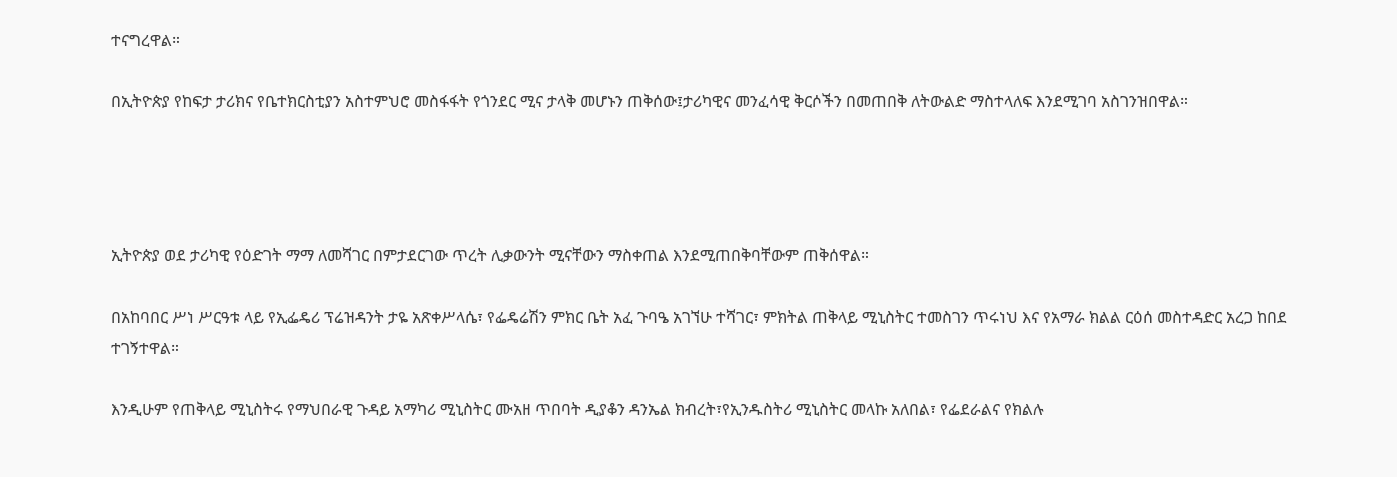ተናግረዋል።

በኢትዮጵያ የከፍታ ታሪክና የቤተክርስቲያን አስተምህሮ መስፋፋት የጎንደር ሚና ታላቅ መሆኑን ጠቅሰው፤ታሪካዊና መንፈሳዊ ቅርሶችን በመጠበቅ ለትውልድ ማስተላለፍ እንደሚገባ አስገንዝበዋል።




ኢትዮጵያ ወደ ታሪካዊ የዕድገት ማማ ለመሻገር በምታደርገው ጥረት ሊቃውንት ሚናቸውን ማስቀጠል እንደሚጠበቅባቸውም ጠቅሰዋል።

በአከባበር ሥነ ሥርዓቱ ላይ የኢፌዴሪ ፕሬዝዳንት ታዬ አጽቀሥላሴ፣ የፌዴሬሽን ምክር ቤት አፈ ጉባዔ አገኘሁ ተሻገር፣ ምክትል ጠቅላይ ሚኒስትር ተመስገን ጥሩነህ እና የአማራ ክልል ርዕሰ መስተዳድር አረጋ ከበደ ተገኝተዋል።

እንዲሁም የጠቅላይ ሚኒስትሩ የማህበራዊ ጉዳይ አማካሪ ሚኒስትር ሙአዘ ጥበባት ዲያቆን ዳንኤል ክብረት፣የኢንዱስትሪ ሚኒስትር መላኩ አለበል፣ የፌደራልና የክልሉ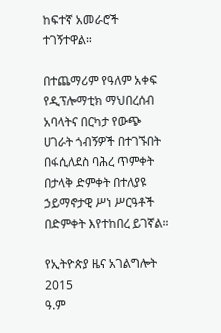ከፍተኛ አመራሮች ተገኝተዋል።

በተጨማሪም የዓለም አቀፍ የዲፕሎማቲክ ማህበረሰብ አባላትና በርካታ የውጭ ሀገራት ጎብኝዎች በተገኙበት በፋሲለደስ ባሕረ ጥምቀት በታላቅ ድምቀት በተለያዩ ኃይማኖታዊ ሥነ ሥርዓቶች በድምቀት እየተከበረ ይገኛል።

የኢትዮጵያ ዜና አገልግሎት
2015
ዓ.ም